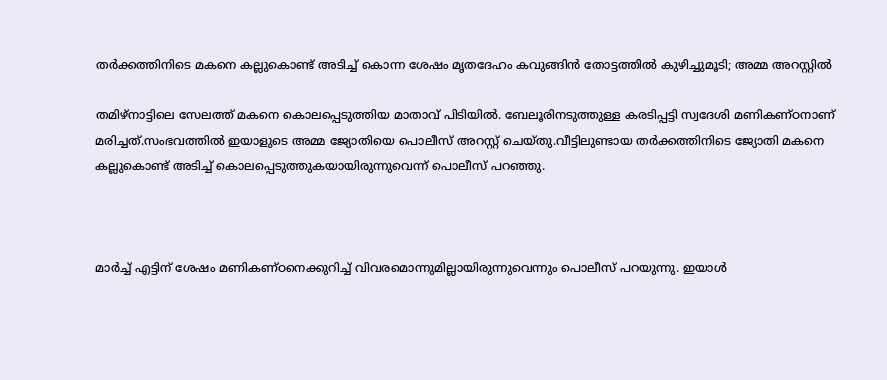തർക്കത്തിനിടെ മകനെ കല്ലുകൊണ്ട് അടിച്ച്‌ കൊന്ന ശേഷം മൃതദേഹം കവുങ്ങിൻ തോട്ടത്തില്‍ കുഴിച്ചുമൂടി; അമ്മ അറസ്റ്റില്‍

തമിഴ്നാട്ടിലെ സേലത്ത് മകനെ കൊലപ്പെടുത്തിയ മാതാവ് പിടിയില്‍. ബേലൂരിനടുത്തുള്ള കരടിപ്പട്ടി സ്വദേശി മണികണ്ഠനാണ് മരിച്ചത്.സംഭവത്തില്‍ ഇയാളുടെ അമ്മ ജ്യോതിയെ പൊലീസ് അറസ്റ്റ് ചെയ്തു.വീട്ടിലുണ്ടായ തർക്കത്തിനിടെ ജ്യോതി മകനെ കല്ലുകൊണ്ട് അടിച്ച്‌ കൊലപ്പെടുത്തുകയായിരുന്നുവെന്ന് പൊലീസ് പറഞ്ഞു.



മാർച്ച്‌ എട്ടിന് ശേഷം മണികണ്ഠനെക്കുറിച്ച്‌ വിവരമൊന്നുമില്ലായിരുന്നുവെന്നും പൊലീസ് പറയുന്നു. ഇയാള്‍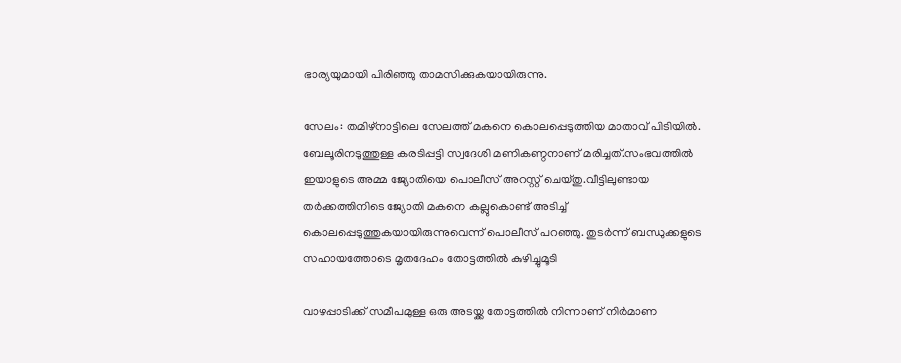ഭാര്യയുമായി പിരിഞ്ഞു താമസിക്കുകയായിരുന്നു.

സേലം: തമിഴ്നാട്ടിലെ സേലത്ത് മകനെ കൊലപ്പെടുത്തിയ മാതാവ് പിടിയില്‍. ബേലൂരിനടുത്തുള്ള കരടിപ്പട്ടി സ്വദേശി മണികണ്ഠനാണ് മരിച്ചത്.സംഭവത്തില്‍ ഇയാളുടെ അമ്മ ജ്യോതിയെ പൊലീസ് അറസ്റ്റ് ചെയ്തു.വീട്ടിലുണ്ടായ തർക്കത്തിനിടെ ജ്യോതി മകനെ കല്ലുകൊണ്ട് അടിച്ച്‌ കൊലപ്പെടുത്തുകയായിരുന്നുവെന്ന് പൊലീസ് പറഞ്ഞു. തുടർന്ന് ബന്ധുക്കളുടെ സഹായത്തോടെ മൃതദേഹം തോട്ടത്തില്‍ കുഴിച്ചുമൂടി

വാഴപ്പാടിക്ക് സമീപമുള്ള ഒരു അടയ്ക്ക തോട്ടത്തില്‍ നിന്നാണ് നിർമാണ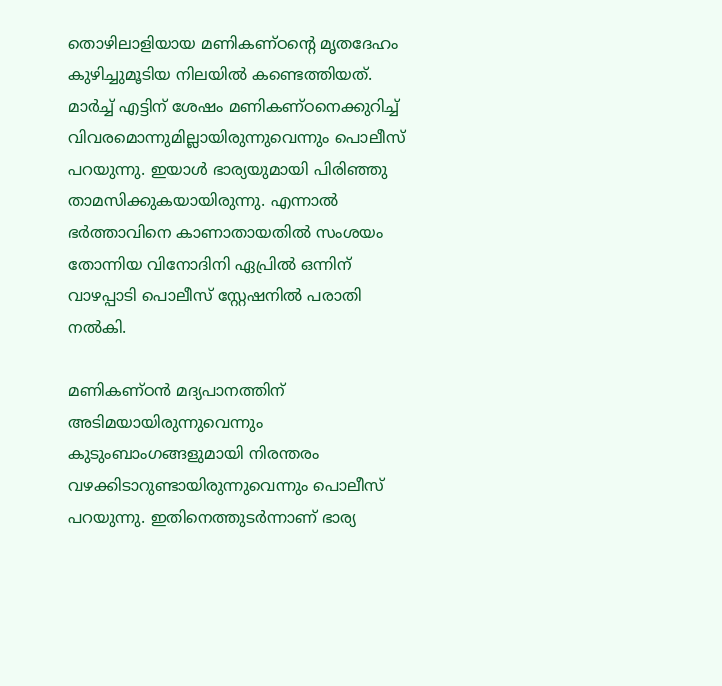തൊഴിലാളിയായ മണികണ്ഠൻ്റെ മൃതദേഹം കുഴിച്ചുമൂടിയ നിലയില്‍ കണ്ടെത്തിയത്. മാർച്ച്‌ എട്ടിന് ശേഷം മണികണ്ഠനെക്കുറിച്ച്‌ വിവരമൊന്നുമില്ലായിരുന്നുവെന്നും പൊലീസ് പറയുന്നു. ഇയാള്‍ ഭാര്യയുമായി പിരിഞ്ഞു താമസിക്കുകയായിരുന്നു. എന്നാല്‍ ഭ‍ർത്താവിനെ കാണാതായതില്‍ സംശയം തോന്നിയ വിനോദിനി ഏപ്രില്‍ ഒന്നിന് വാഴപ്പാടി പൊലീസ് സ്റ്റേഷനില്‍ പരാതി നല്‍കി.

മണികണ്ഠൻ മദ്യപാനത്തിന് അടിമയായിരുന്നുവെന്നും കുടുംബാംഗങ്ങളുമായി നിരന്തരം വഴക്കിടാറുണ്ടായിരുന്നുവെന്നും പൊലീസ് പറയുന്നു. ഇതിനെത്തുടർന്നാണ് ഭാര്യ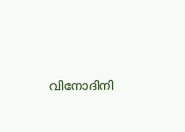വിനോദിനി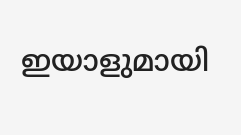ഇയാളുമായി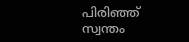പിരിഞ്ഞ് സ്വന്തം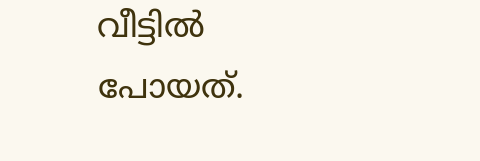വീട്ടില്‍ പോയത്.